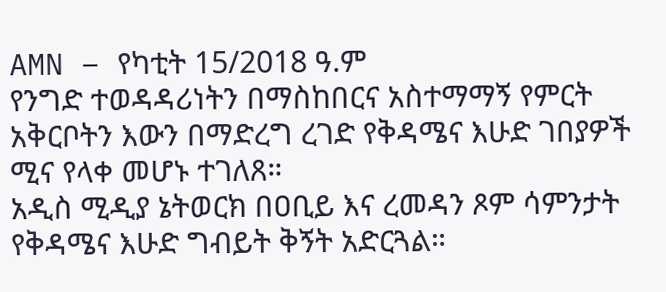AMN – የካቲት 15/2018 ዓ.ም
የንግድ ተወዳዳሪነትን በማስከበርና አስተማማኝ የምርት አቅርቦትን እውን በማድረግ ረገድ የቅዳሜና እሁድ ገበያዎች ሚና የላቀ መሆኑ ተገለጸ።
አዲስ ሚዲያ ኔትወርክ በዐቢይ እና ረመዳን ጾም ሳምንታት የቅዳሜና እሁድ ግብይት ቅኝት አድርጓል።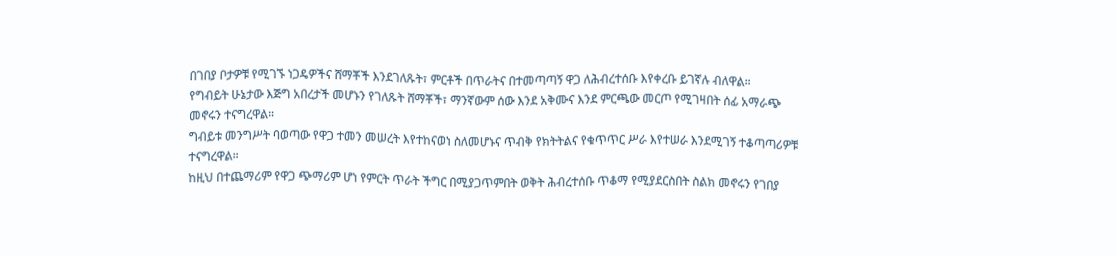በገበያ ቦታዎቹ የሚገኙ ነጋዴዎችና ሸማቾች እንደገለጹት፣ ምርቶች በጥራትና በተመጣጣኝ ዋጋ ለሕብረተሰቡ እየቀረቡ ይገኛሉ ብለዋል።
የግብይት ሁኔታው እጅግ አበረታች መሆኑን የገለጹት ሸማቾች፣ ማንኛውም ሰው እንደ አቅሙና እንደ ምርጫው መርጦ የሚገዛበት ሰፊ አማራጭ መኖሩን ተናግረዋል።
ግብይቱ መንግሥት ባወጣው የዋጋ ተመን መሠረት እየተከናወነ ስለመሆኑና ጥብቅ የክትትልና የቁጥጥር ሥራ እየተሠራ እንደሚገኝ ተቆጣጣሪዎቹ ተናግረዋል።
ከዚህ በተጨማሪም የዋጋ ጭማሪም ሆነ የምርት ጥራት ችግር በሚያጋጥምበት ወቅት ሕብረተሰቡ ጥቆማ የሚያደርስበት ስልክ መኖሩን የገበያ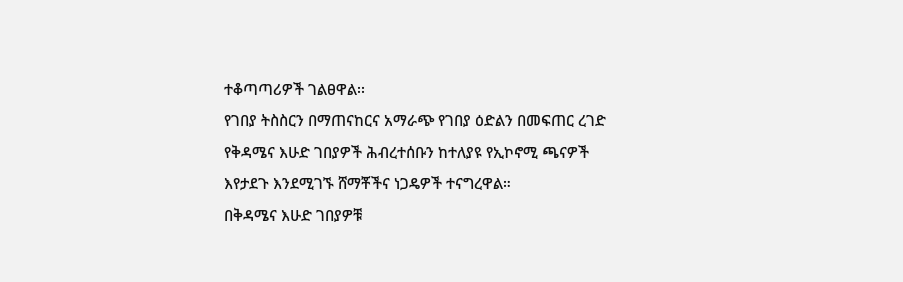ተቆጣጣሪዎች ገልፀዋል፡፡
የገበያ ትስስርን በማጠናከርና አማራጭ የገበያ ዕድልን በመፍጠር ረገድ የቅዳሜና እሁድ ገበያዎች ሕብረተሰቡን ከተለያዩ የኢኮኖሚ ጫናዎች እየታደጉ እንደሚገኙ ሸማቾችና ነጋዴዎች ተናግረዋል።
በቅዳሜና እሁድ ገበያዎቹ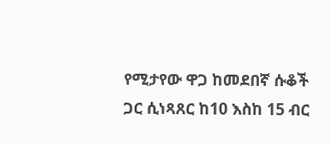የሚታየው ዋጋ ከመደበኛ ሱቆች ጋር ሲነጻጸር ከ10 እስከ 15 ብር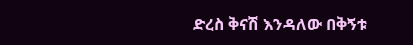ድረስ ቅናሽ እንዳለው በቅኝቱ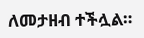ለመታዘብ ተችሏል።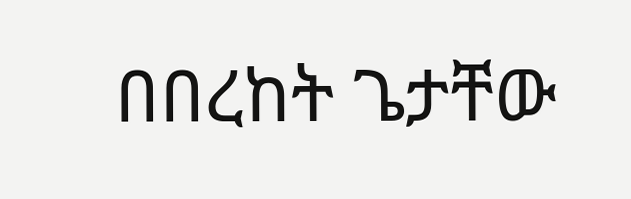በበረከት ጌታቸው